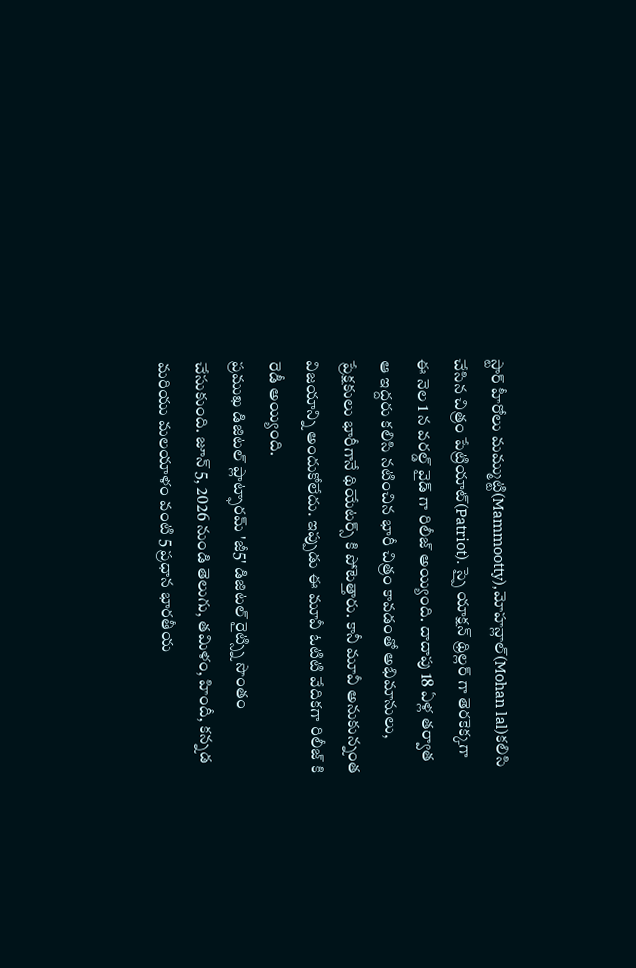స్టార్ హీరోలు మమ్ముట్టి(Mammootty),మోహన్లాల్(Mohan lal)కలిసి చేసిన చిత్రం పేట్రియాట్(Patriot). స్పై యాక్షన్ థ్రిల్లర్ గా తెరకెక్కగా ఈ నెల 1 న వరల్డ్ వైడ్ గా రిలీజ్ అయ్యింది. దాదాపు 18 ఏళ్ల తర్వాత ఆ ఇద్దరు కలిసి నటించిన భారీ చిత్రం కావడంతో అభిమానులు, ప్రేక్షకులు భారీగానే థియేటర్స్ కి పోటెత్తారు. కానీ మూవీ అనుకున్నంత విజయాన్ని అందుకోలేదు. ఇప్పుడు ఈ మూవీ ఓటిటి వేదికగా రిలీజ్ కి రెడీ అయ్యింది.
ప్రముఖ డిజిటల్ ప్లాట్ఫారమ్ 'జీ5' డిజిటల్ రైట్స్ని సొంతం చేసుకుంది. జూన్ 5, 2026 నుండి తెలుగు, తమిళం, హిందీ, కన్నడ మరియు మలయాళం వంటి 5 ప్రధాన భారతీయ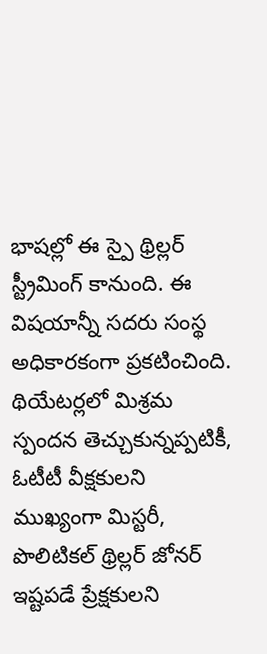భాషల్లో ఈ స్పై థ్రిల్లర్ స్ట్రీమింగ్ కానుంది. ఈ విషయాన్నీ సదరు సంస్థ అధికారకంగా ప్రకటించింది. థియేటర్లలో మిశ్రమ స్పందన తెచ్చుకున్నప్పటికీ, ఓటీటీ వీక్షకులని ముఖ్యంగా మిస్టరీ, పొలిటికల్ థ్రిల్లర్ జోనర్ ఇష్టపడే ప్రేక్షకులని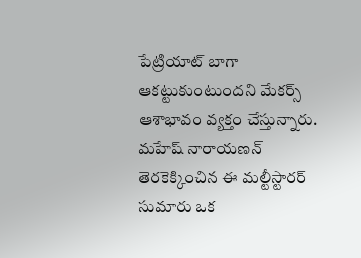పేట్రియాట్ బాగా ఆకట్టుకుంటుందని మేకర్స్ ఆశాభావం వ్యక్తం చేస్తున్నారు. మహేష్ నారాయణన్ తెరకెక్కించిన ఈ మల్టీస్టారర్ సుమారు ఒక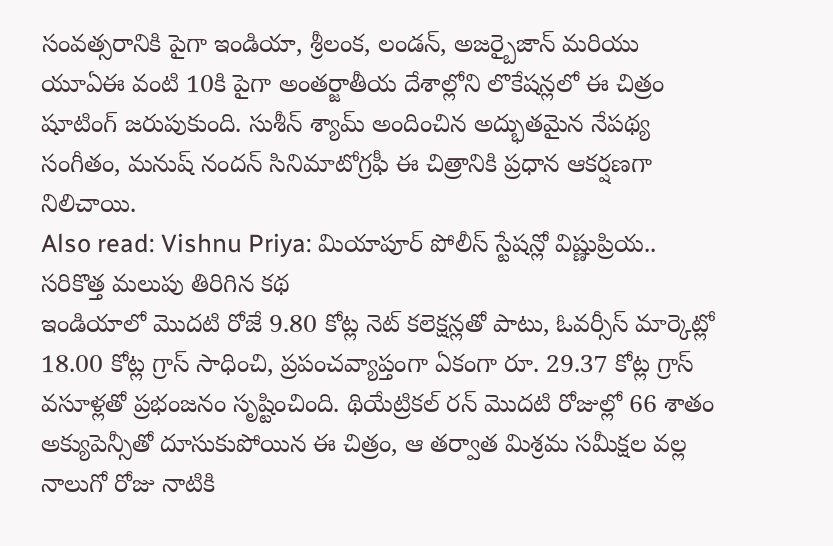సంవత్సరానికి పైగా ఇండియా, శ్రీలంక, లండన్, అజర్బైజాన్ మరియు యూఏఈ వంటి 10కి పైగా అంతర్జాతీయ దేశాల్లోని లొకేషన్లలో ఈ చిత్రం షూటింగ్ జరుపుకుంది. సుశీన్ శ్యామ్ అందించిన అద్భుతమైన నేపథ్య సంగీతం, మనుష్ నందన్ సినిమాటోగ్రఫీ ఈ చిత్రానికి ప్రధాన ఆకర్షణగా నిలిచాయి.
Also read: Vishnu Priya: మియాపూర్ పోలీస్ స్టేషన్లో విష్ణుప్రియ.. సరికొత్త మలుపు తిరిగిన కథ
ఇండియాలో మొదటి రోజే 9.80 కోట్ల నెట్ కలెక్షన్లతో పాటు, ఓవర్సీస్ మార్కెట్లో 18.00 కోట్ల గ్రాస్ సాధించి, ప్రపంచవ్యాప్తంగా ఏకంగా రూ. 29.37 కోట్ల గ్రాస్ వసూళ్లతో ప్రభంజనం సృష్టించింది. థియేట్రికల్ రన్ మొదటి రోజుల్లో 66 శాతం అక్యుపెన్సీతో దూసుకుపోయిన ఈ చిత్రం, ఆ తర్వాత మిశ్రమ సమీక్షల వల్ల నాలుగో రోజు నాటికి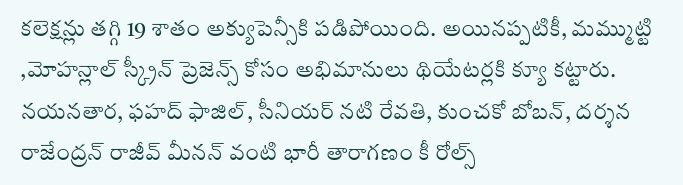కలెక్షన్లు తగ్గి 19 శాతం అక్యుపెన్సీకి పడిపోయింది. అయినప్పటికీ, మమ్ముట్టి ,మోహన్లాల్ స్క్రీన్ ప్రెజెన్స్ కోసం అభిమానులు థియేటర్లకి క్యూ కట్టారు. నయనతార, ఫహద్ ఫాజిల్, సీనియర్ నటి రేవతి, కుంచకో బోబన్, దర్శన రాజేంద్రన్ రాజీవ్ మీనన్ వంటి భారీ తారాగణం కీ రోల్స్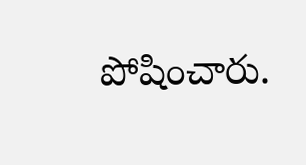పోషించారు.